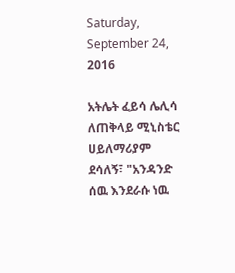Saturday, September 24, 2016

አትሌት ፈይሳ ሌሊሳ ለጠቅላይ ሚኒስቴር ሀይለማሪያም ደሳለኝ፣ "አንዳንድ ሰዉ እንደራሱ ነዉ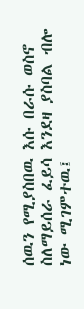ሰዉን የሚያስበዉ እሱ በራሱ ወስኖ ስለማይሰራ ፈይሳ እንደዛ ያስባል ብሎ ነው ሚገምተዉ፤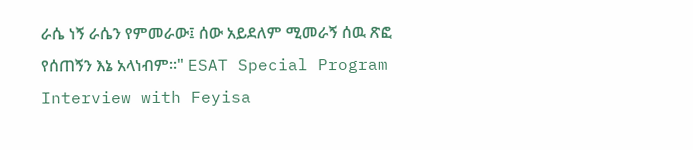ራሴ ነኝ ራሴን የምመራው፤ ሰው አይደለም ሚመራኝ ሰዉ ጽፎ የሰጠኝን እኔ አላነብም።" ESAT Special Program Interview with Feyisa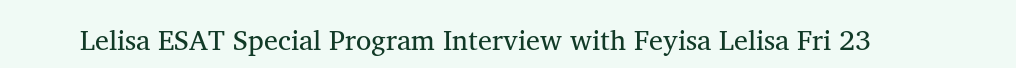Lelisa ESAT Special Program Interview with Feyisa Lelisa Fri 23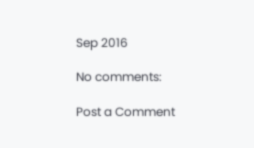Sep 2016

No comments:

Post a Comment